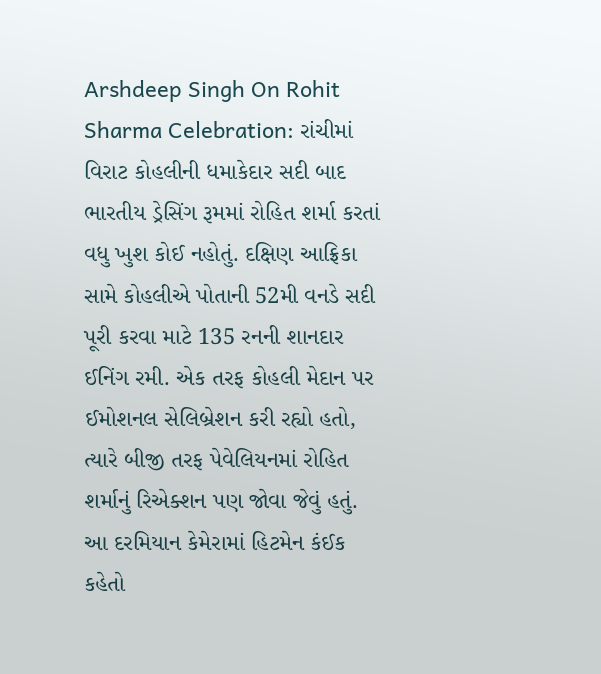Arshdeep Singh On Rohit Sharma Celebration: રાંચીમાં વિરાટ કોહલીની ધમાકેદાર સદી બાદ ભારતીય ડ્રેસિંગ રૂમમાં રોહિત શર્મા કરતાં વધુ ખુશ કોઈ નહોતું. દક્ષિણ આફ્રિકા સામે કોહલીએ પોતાની 52મી વનડે સદી પૂરી કરવા માટે 135 રનની શાનદાર ઈનિંગ રમી. એક તરફ કોહલી મેદાન પર ઈમોશનલ સેલિબ્રેશન કરી રહ્યો હતો, ત્યારે બીજી તરફ પેવેલિયનમાં રોહિત શર્માનું રિએક્શન પણ જોવા જેવું હતું. આ દરમિયાન કેમેરામાં હિટમેન કંઈક કહેતો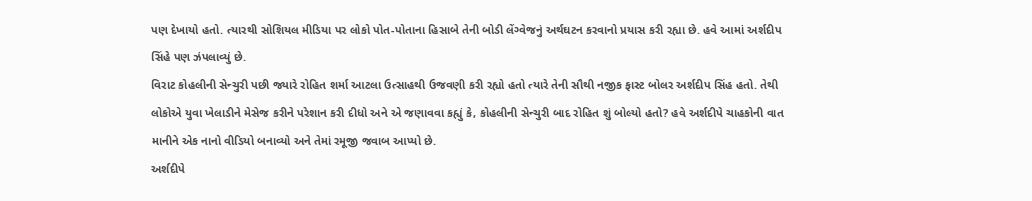પણ દેખાયો હતો. ત્યારથી સોશિયલ મીડિયા પર લોકો પોત-પોતાના હિસાબે તેની બોડી લેંગ્વેજનું અર્થઘટન કરવાનો પ્રયાસ કરી રહ્યા છે. હવે આમાં અર્શદીપ સિંહે પણ ઝંપલાવ્યું છે.
વિરાટ કોહલીની સેન્ચુરી પછી જ્યારે રોહિત શર્મા આટલા ઉત્સાહથી ઉજવણી કરી રહ્યો હતો ત્યારે તેની સૌથી નજીક ફાસ્ટ બોલર અર્શદીપ સિંહ હતો. તેથી લોકોએ યુવા ખેલાડીને મેસેજ કરીને પરેશાન કરી દીધો અને એ જણાવવા કહ્યું કે, કોહલીની સેન્ચુરી બાદ રોહિત શું બોલ્યો હતો? હવે અર્શદીપે ચાહકોની વાત માનીને એક નાનો વીડિયો બનાવ્યો અને તેમાં રમૂજી જવાબ આપ્યો છે.
અર્શદીપે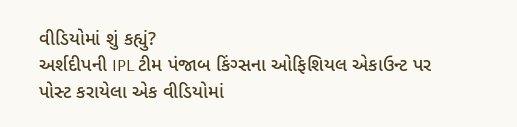વીડિયોમાં શું કહ્યું?
અર્શદીપની IPL ટીમ પંજાબ કિંગ્સના ઓફિશિયલ એકાઉન્ટ પર પોસ્ટ કરાયેલા એક વીડિયોમાં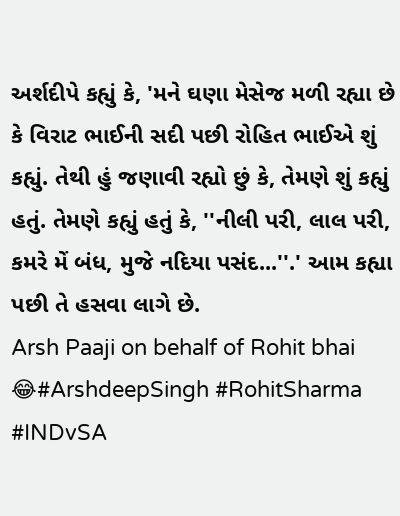અર્શદીપે કહ્યું કે, 'મને ઘણા મેસેજ મળી રહ્યા છે કે વિરાટ ભાઈની સદી પછી રોહિત ભાઈએ શું કહ્યું. તેથી હું જણાવી રહ્યો છું કે, તેમણે શું કહ્યું હતું. તેમણે કહ્યું હતું કે, ''નીલી પરી, લાલ પરી, કમરે મેં બંધ, મુજે નદિયા પસંદ...''.' આમ કહ્યા પછી તે હસવા લાગે છે.
Arsh Paaji on behalf of Rohit bhai 😂#ArshdeepSingh #RohitSharma #INDvSA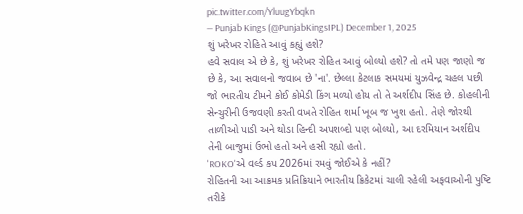pic.twitter.com/YluugYbqkn
— Punjab Kings (@PunjabKingsIPL) December 1, 2025
શું ખરેખર રોહિતે આવું કહ્યું હશે?
હવે સવાલ એ છે કે, શું ખરેખર રોહિત આવું બોલ્યો હશે? તો તમે પણ જાણો જ છે કે, આ સવાલનો જવાબ છે 'ના'. છેલ્લા કેટલાક સમયમાં યુઝવેન્દ્ર ચહલ પછી જો ભારતીય ટીમને કોઈ કોમેડી કિંગ મળ્યો હોય તો તે અર્શદીપ સિંહ છે. કોહલીની સેન્ચુરીની ઉજવણી કરતી વખતે રોહિત શર્મા ખૂબ જ ખુશ હતો. તેણે જોરથી તાળીઓ પાડી અને થોડા હિન્દી અપશબ્દો પણ બોલ્યો, આ દરમિયાન અર્શદીપ તેની બાજુમાં ઉભો હતો અને હસી રહ્યો હતો.
'ROKO'એ વર્લ્ડ કપ 2026માં રમવું જોઈએ કે નહીં?
રોહિતની આ આક્રમક પ્રતિક્રિયાને ભારતીય ક્રિકેટમાં ચાલી રહેલી અફવાઓની પુષ્ટિ તરીકે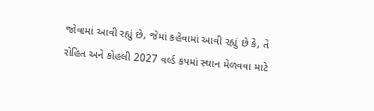જોવામાં આવી રહ્યું છે, જેમાં કહેવામાં આવી રહ્યું છે કે, તે રોહિત અને કોહલી 2027 વર્લ્ડ કપમાં સ્થાન મેળવવા માટે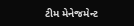ટીમ મેનેજમેન્ટ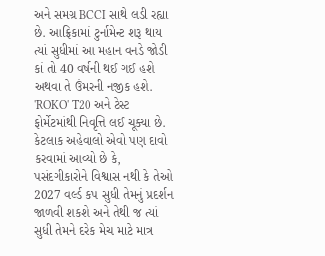અને સમગ્ર BCCI સાથે લડી રહ્યા છે. આફ્રિકામાં ટુર્નામેન્ટ શરૂ થાય ત્યાં સુધીમાં આ મહાન વનડે જોડી કાં તો 40 વર્ષની થઈ ગઈ હશે અથવા તે ઉંમરની નજીક હશે. 'ROKO' T20 અને ટેસ્ટ ફોર્મેટમાંથી નિવૃત્તિ લઈ ચૂક્યા છે. કેટલાક અહેવાલો એવો પણ દાવો કરવામાં આવ્યો છે કે, પસંદગીકારોને વિશ્વાસ નથી કે તેઓ 2027 વર્લ્ડ કપ સુધી તેમનું પ્રદર્શન જાળવી શકશે અને તેથી જ ત્યાં સુધી તેમને દરેક મેચ માટે માત્ર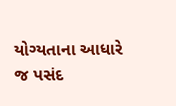યોગ્યતાના આધારે જ પસંદ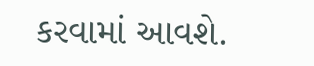કરવામાં આવશે.